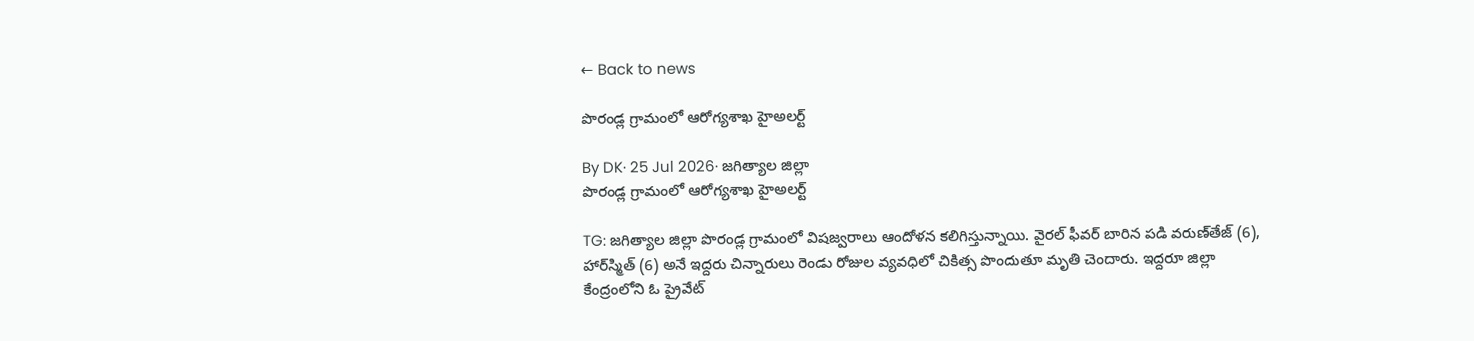← Back to news

పొరండ్ల గ్రామంలో ఆరోగ్యశాఖ హైఅలర్ట్

By DK· 25 Jul 2026· జగిత్యాల జిల్లా
పొరండ్ల గ్రామంలో ఆరోగ్యశాఖ హైఅలర్ట్

TG: జగిత్యాల జిల్లా పొరండ్ల గ్రామంలో విషజ్వరాలు ఆందోళన కలిగిస్తున్నాయి. వైరల్ ఫీవర్ బారిన పడి వరుణ్‌తేజ్‌ (6), హార్‌స్మిత్‌ (6) అనే ఇద్దరు చిన్నారులు రెండు రోజుల వ్యవధిలో చికిత్స పొందుతూ మృతి చెందారు. ఇద్దరూ జిల్లా కేంద్రంలోని ఓ ప్రైవేట్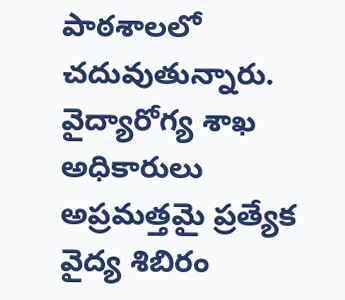పాఠశాలలో చదువుతున్నారు. వైద్యారోగ్య శాఖ అధికారులు అప్రమత్తమై ప్రత్యేక వైద్య శిబిరం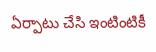ఏర్పాటు చేసి ఇంటింటికీ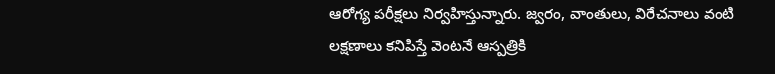ఆరోగ్య పరీక్షలు నిర్వహిస్తున్నారు. జ్వరం, వాంతులు, విరేచనాలు వంటి లక్షణాలు కనిపిస్తే వెంటనే ఆస్పత్రికి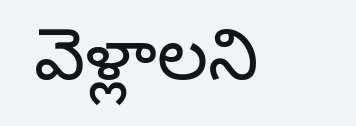వెళ్లాలని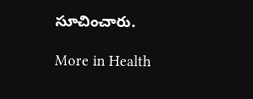సూచించారు.

More in Health